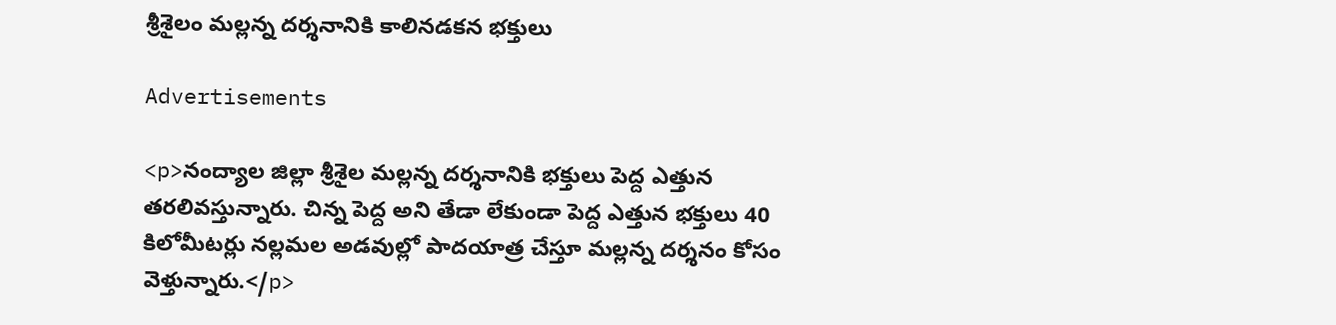శ్రీశైలం మల్లన్న దర్శనానికి కాలినడకన భక్తులు

Advertisements

<p>నంద్యాల జిల్లా శ్రీశైల మల్లన్న దర్శనానికి భక్తులు పెద్ద ఎత్తున తరలివస్తున్నారు. చిన్న పెద్ద అని తేడా లేకుండా పెద్ద ఎత్తున భక్తులు 40 కిలోమీటర్లు నల్లమల అడవుల్లో పాదయాత్ర చేస్తూ మల్లన్న దర్శనం కోసం వెళ్తున్నారు.</p>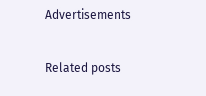Advertisements

Related posts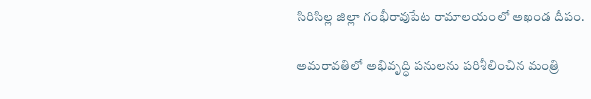సిరిసిల్ల జిల్లా గంభీరావుపేట రామాలయంలో అఖండ దీపం.

అమరావతిలో అభివృద్ధి పనులను పరిశీలించిన మంత్రి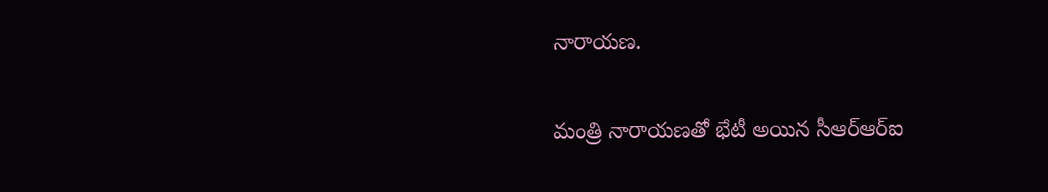నారాయణ.

మంత్రి నారాయణతో భేటీ అయిన సీఆర్‌ఆర్‌ఐ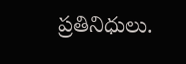ప్రతినిధులు.